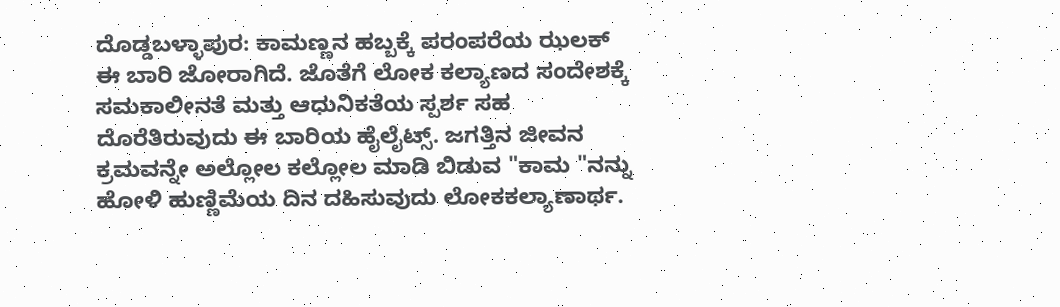ದೊಡ್ಡಬಳ್ಳಾಪುರ: ಕಾಮಣ್ಣನ ಹಬ್ಬಕ್ಕೆ ಪರಂಪರೆಯ ಝಲಕ್ ಈ ಬಾರಿ ಜೋರಾಗಿದೆ. ಜೊತೆಗೆ ಲೋಕ ಕಲ್ಯಾಣದ ಸಂದೇಶಕ್ಕೆ ಸಮಕಾಲೀನತೆ ಮತ್ತು ಆಧುನಿಕತೆಯ ಸ್ಪರ್ಶ ಸಹ ದೊರೆತಿರುವುದು ಈ ಬಾರಿಯ ಹೈಲೈಟ್ಸ್. ಜಗತ್ತಿನ ಜೀವನ ಕ್ರಮವನ್ನೇ ಅಲ್ಲೋಲ ಕಲ್ಲೋಲ ಮಾಡಿ ಬಿಡುವ "ಕಾಮ "ನನ್ನು ಹೋಳಿ ಹುಣ್ಣಿಮೆಯ ದಿನ ದಹಿಸುವುದು ಲೋಕಕಲ್ಯಾಣಾರ್ಥ.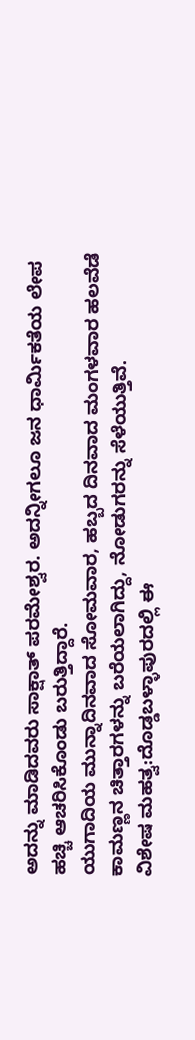ಅದನ್ನು ಮಾಡಿದವರು ಸಾಕ್ಷಾತ್ ಪರಮೇಶ್ವರ. ಅದನ್ನೀಗಲೂ ಜನ ಧಾರ್ಮಿಕತೆಯ ಲೇಪ ಹಚ್ಚಿ ಆಚರಿಸಿಕೊಂಡು ಬರುತ್ತಿದ್ದಾರೆ.
ಯುಗಾದಿಯ ಮುನ್ನಾದಿನವಾದ ಸೋಮವಾರ, ಹಬ್ಬದ ದಿನವಾದ ಮಂಗಳವಾರ ಹಲವೆಡೆ ಕಾಮಣ್ಣನ ಚಿತ್ತಾರಗಳನ್ನು ಬರೆಯಲಾಗಿದ್ದು, ನೋಡುಗರನ್ನು ಸೆಳೆಯುತ್ತಿವೆ.
ವಿಶೇಷ ಮಹತ್ವ:ದೊಡ್ಡಬಳ್ಳಾಪುರದಲ್ಲಿ ಈ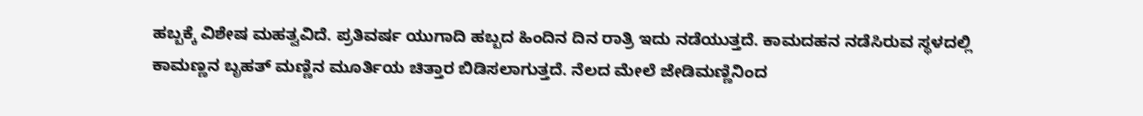ಹಬ್ಬಕ್ಕೆ ವಿಶೇಷ ಮಹತ್ವವಿದೆ. ಪ್ರತಿವರ್ಷ ಯುಗಾದಿ ಹಬ್ಬದ ಹಿಂದಿನ ದಿನ ರಾತ್ರಿ ಇದು ನಡೆಯುತ್ತದೆ. ಕಾಮದಹನ ನಡೆಸಿರುವ ಸ್ಥಳದಲ್ಲಿ ಕಾಮಣ್ಣನ ಬೃಹತ್ ಮಣ್ಣಿನ ಮೂರ್ತಿಯ ಚಿತ್ತಾರ ಬಿಡಿಸಲಾಗುತ್ತದೆ. ನೆಲದ ಮೇಲೆ ಜೇಡಿಮಣ್ಣಿನಿಂದ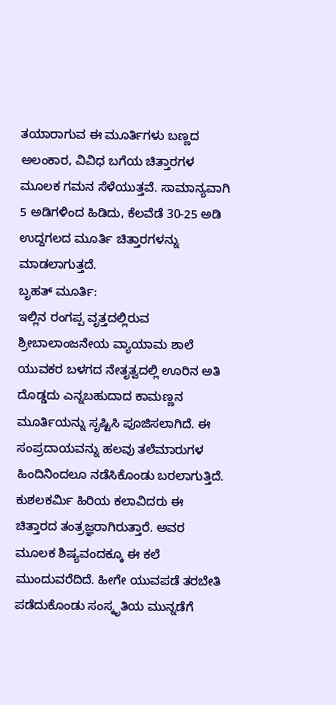ತಯಾರಾಗುವ ಈ ಮೂರ್ತಿಗಳು ಬಣ್ಣದ ಅಲಂಕಾರ, ವಿವಿಧ ಬಗೆಯ ಚಿತ್ತಾರಗಳ ಮೂಲಕ ಗಮನ ಸೆಳೆಯುತ್ತವೆ. ಸಾಮಾನ್ಯವಾಗಿ 5 ಅಡಿಗಳಿಂದ ಹಿಡಿದು, ಕೆಲವೆಡೆ 30-25 ಅಡಿ ಉದ್ದಗಲದ ಮೂರ್ತಿ ಚಿತ್ತಾರಗಳನ್ನು ಮಾಡಲಾಗುತ್ತದೆ.
ಬೃಹತ್ ಮೂರ್ತಿ:
ಇಲ್ಲಿನ ರಂಗಪ್ಪ ವೃತ್ತದಲ್ಲಿರುವ ಶ್ರೀಬಾಲಾಂಜನೇಯ ವ್ಯಾಯಾಮ ಶಾಲೆ ಯುವಕರ ಬಳಗದ ನೇತೃತ್ವದಲ್ಲಿ ಊರಿನ ಅತಿ ದೊಡ್ಡದು ಎನ್ನಬಹುದಾದ ಕಾಮಣ್ಣನ ಮೂರ್ತಿಯನ್ನು ಸೃಷ್ಟಿಸಿ ಪೂಜಿಸಲಾಗಿದೆ. ಈ ಸಂಪ್ರದಾಯವನ್ನು ಹಲವು ತಲೆಮಾರುಗಳ ಹಿಂದಿನಿಂದಲೂ ನಡೆಸಿಕೊಂಡು ಬರಲಾಗುತ್ತಿದೆ. ಕುಶಲಕರ್ಮಿ ಹಿರಿಯ ಕಲಾವಿದರು ಈ ಚಿತ್ತಾರದ ತಂತ್ರಜ್ಞರಾಗಿರುತ್ತಾರೆ. ಅವರ ಮೂಲಕ ಶಿಷ್ಯವಂದಕ್ಕೂ ಈ ಕಲೆ ಮುಂದುವರೆದಿದೆ. ಹೀಗೇ ಯುವಪಡೆ ತರಬೇತಿ ಪಡೆದುಕೊಂಡು ಸಂಸ್ಕೃತಿಯ ಮುನ್ನಡೆಗೆ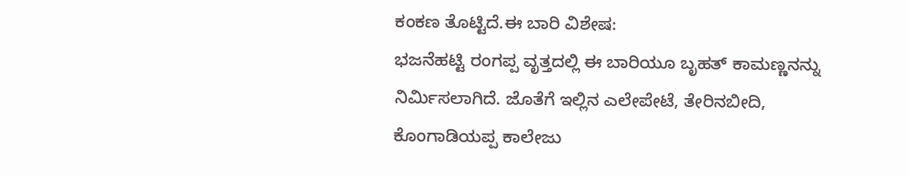ಕಂಕಣ ತೊಟ್ಟಿದೆ.ಈ ಬಾರಿ ವಿಶೇಷ:
ಭಜನೆಹಟ್ಟಿ ರಂಗಪ್ಪ ವೃತ್ತದಲ್ಲಿ ಈ ಬಾರಿಯೂ ಬೃಹತ್ ಕಾಮಣ್ಣನನ್ನು ನಿರ್ಮಿಸಲಾಗಿದೆ. ಜೊತೆಗೆ ಇಲ್ಲಿನ ಎಲೇಪೇಟೆ, ತೇರಿನಬೀದಿ, ಕೊಂಗಾಡಿಯಪ್ಪ ಕಾಲೇಜು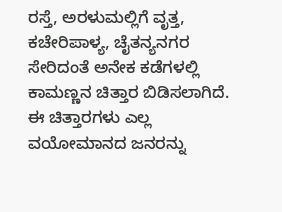ರಸ್ತೆ, ಅರಳುಮಲ್ಲಿಗೆ ವೃತ್ತ, ಕಚೇರಿಪಾಳ್ಯ, ಚೈತನ್ಯನಗರ ಸೇರಿದಂತೆ ಅನೇಕ ಕಡೆಗಳಲ್ಲಿ ಕಾಮಣ್ಣನ ಚಿತ್ತಾರ ಬಿಡಿಸಲಾಗಿದೆ. ಈ ಚಿತ್ತಾರಗಳು ಎಲ್ಲ ವಯೋಮಾನದ ಜನರನ್ನು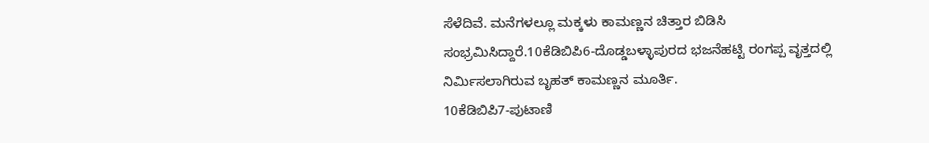ಸೆಳೆದಿವೆ. ಮನೆಗಳಲ್ಲೂ ಮಕ್ಕಳು ಕಾಮಣ್ಣನ ಚಿತ್ತಾರ ಬಿಡಿಸಿ ಸಂಭ್ರಮಿಸಿದ್ದಾರೆ.10ಕೆಡಿಬಿಪಿ6-ದೊಡ್ಡಬಳ್ಳಾಪುರದ ಭಜನೆಹಟ್ಟಿ ರಂಗಪ್ಪ ವೃತ್ತದಲ್ಲಿ ನಿರ್ಮಿಸಲಾಗಿರುವ ಬೃಹತ್ ಕಾಮಣ್ಣನ ಮೂರ್ತಿ.
10ಕೆಡಿಬಿಪಿ7-ಪುಟಾಣಿ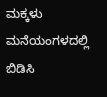ಮಕ್ಕಳು ಮನೆಯಂಗಳದಲ್ಲಿ ಬಿಡಿಸಿ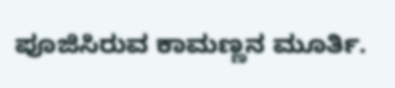ಪೂಜಿಸಿರುವ ಕಾಮಣ್ಣನ ಮೂರ್ತಿ.